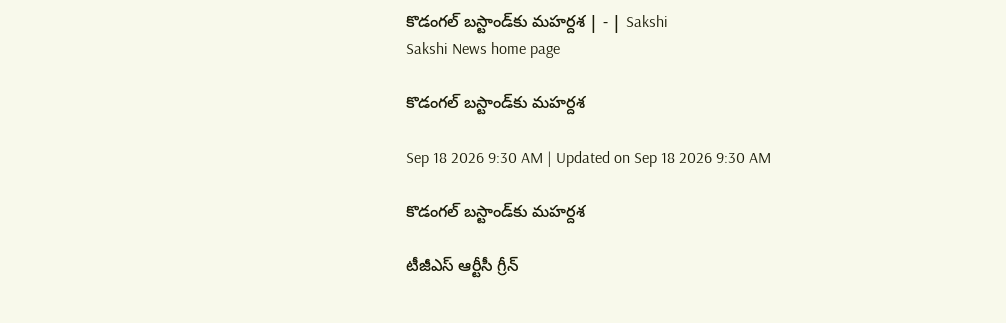కొడంగల్‌ బస్టాండ్‌కు మహర్దశ | - | Sakshi
Sakshi News home page

కొడంగల్‌ బస్టాండ్‌కు మహర్దశ

Sep 18 2026 9:30 AM | Updated on Sep 18 2026 9:30 AM

కొడంగల్‌ బస్టాండ్‌కు మహర్దశ

టీజీఎస్‌ ఆర్టీసీ గ్రీన్‌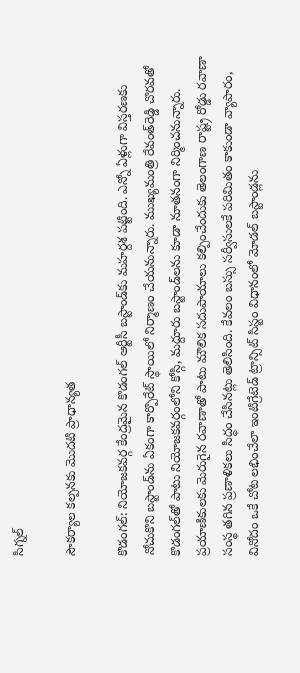సిగ్నల్‌

సౌకర్యాల కల్పనకు మొదటి ప్రాధాన్యత

కొడంగల్‌: నియోజకవర్గ కేంద్రమైన కొడంగల్‌ ఆర్టీసీ బస్టాండ్‌కు మహర్దశ పట్టింది. ఎన్నో ఏళ్లుగా విస్తరణకు నోచుకొని బస్టాండ్‌ను ఏకంగా కార్పొరేట్‌ స్థాయిలో నిర్మాణం చేయనున్నారు. ముఖ్యమంత్రి రేవంత్‌రెడ్డి చొరవతో కొడంగల్‌తో పాటు నియోజకవర్గంలోని కోస్గి, మద్దూరు బస్టాండ్‌లను కూడా నూతనంగా నిర్మించనున్నారు. ప్రయాణికులకు మెరుగైన రవాణాతో పాటు మౌలిక సదుపాయాలు కల్పించేందుకు తెలంగాణ రాష్ట్ర రోడ్డు రవాణా సంస్థ తగిన ప్రణాళికలు సిద్ధం చేసినట్లు తెలిసింది. కేవలం బస్సు సర్వీసులకే పరిమితం కాకుండా వ్యాపారం, వినోదం ఒకే చోట లభించేలా ఇంటిగ్రేటెడ్‌ ట్రాన్సిట్‌ సిస్టం విధానంలో మోడల్‌ బస్టాండ్లను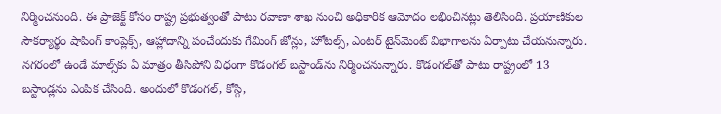నిర్మించనుంది. ఈ ప్రాజెక్ట్‌ కోసం రాష్ట్ర ప్రభుత్వంతో పాటు రవాణా శాఖ నుంచి అధికారిక ఆమోదం లభించినట్లు తెలిసింది. ప్రయాణికుల సౌకర్యార్థం షాపింగ్‌ కాంప్లెక్స్‌, ఆహ్లాదాన్ని పంచేందుకు గేమింగ్‌ జోన్లు, హోటల్స్‌, ఎంటర్‌ టైన్‌మెంట్‌ విభాగాలను ఏర్పాటు చేయనున్నారు. నగరంలో ఉండే మాల్స్‌కు ఏ మాత్రం తీసిపోని విధంగా కొడంగల్‌ బస్టాండ్‌ను నిర్మించనున్నారు. కొడంగల్‌తో పాటు రాష్ట్రంలో 13 బస్టాండ్లను ఎంపిక చేసింది. అందులో కొడంగల్‌, కోస్గి,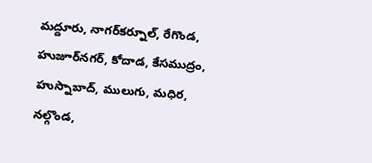మద్దూరు, నాగర్‌కర్నూల్‌, రేగొండ, హుజూర్‌నగర్‌, కోదాడ, కేసముద్రం, హుస్నాబాద్‌, ములుగు, మధిర, నల్గొండ,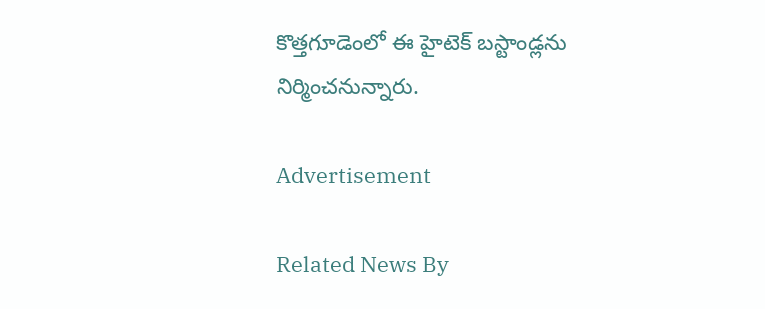కొత్తగూడెంలో ఈ హైటెక్‌ బస్టాండ్లను నిర్మించనున్నారు.

Advertisement

Related News By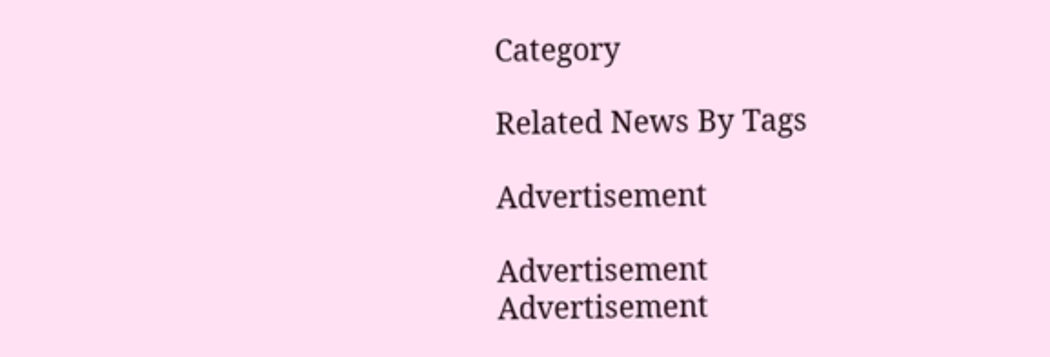Category

Related News By Tags

Advertisement

Advertisement
Advertisement